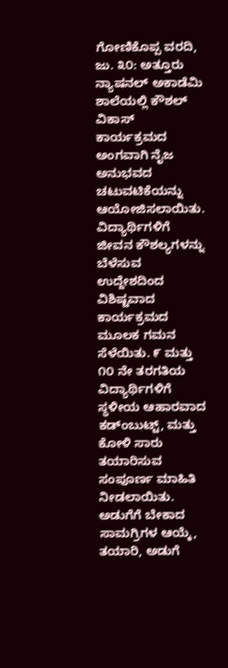ಗೋಣಿಕೊಪ್ಪ ವರದಿ, ಜು. ೩೦: ಅತ್ತೂರು ನ್ಯಾಷನಲ್ ಅಕಾಡೆಮಿ ಶಾಲೆಯಲ್ಲಿ ಕೌಶಲ್ ವಿಕಾಸ್ ಕಾರ್ಯಕ್ರಮದ ಅಂಗವಾಗಿ ನೈಜ ಅನುಭವದ ಚಟುವಟಿಕೆಯನ್ನು ಆಯೋಜಿಸಲಾಯಿತು. ವಿದ್ಯಾರ್ಥಿಗಳಿಗೆ ಜೀವನ ಕೌಶಲ್ಯಗಳನ್ನು ಬೆಳೆಸುವ ಉದ್ದೇಶದಿಂದ ವಿಶಿಷ್ಟವಾದ ಕಾರ್ಯಕ್ರಮದ ಮೂಲಕ ಗಮನ ಸೆಳೆಯಿತು. ೯ ಮತ್ತು ೧೦ ನೇ ತರಗತಿಯ ವಿದ್ಯಾರ್ಥಿಗಳಿಗೆ ಸ್ಥಳೀಯ ಆಹಾರವಾದ ಕಡ್‌ಂಬುಟ್ಟ್, ಮತ್ತು ಕೋಳಿ ಸಾರು ತಯಾರಿಸುವ ಸಂಪೂರ್ಣ ಮಾಹಿತಿ ನೀಡಲಾಯಿತು. ಅಡುಗೆಗೆ ಬೇಕಾದ ಸಾಮಗ್ರಿಗಳ ಆಯ್ಕೆ, ತಯಾರಿ, ಅಡುಗೆ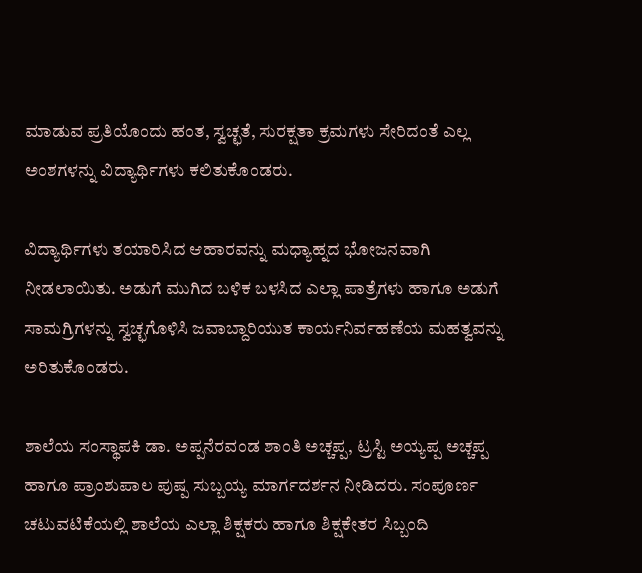ಮಾಡುವ ಪ್ರತಿಯೊಂದು ಹಂತ, ಸ್ವಚ್ಛತೆ, ಸುರಕ್ಷತಾ ಕ್ರಮಗಳು ಸೇರಿದಂತೆ ಎಲ್ಲ ಅಂಶಗಳನ್ನು ವಿದ್ಯಾರ್ಥಿಗಳು ಕಲಿತುಕೊಂಡರು.

ವಿದ್ಯಾರ್ಥಿಗಳು ತಯಾರಿಸಿದ ಆಹಾರವನ್ನು ಮಧ್ಯಾಹ್ನದ ಭೋಜನವಾಗಿ ನೀಡಲಾಯಿತು. ಅಡುಗೆ ಮುಗಿದ ಬಳಿಕ ಬಳಸಿದ ಎಲ್ಲಾ ಪಾತ್ರೆಗಳು ಹಾಗೂ ಅಡುಗೆ ಸಾಮಗ್ರಿಗಳನ್ನು ಸ್ವಚ್ಛಗೊಳಿಸಿ ಜವಾಬ್ದಾರಿಯುತ ಕಾರ್ಯನಿರ್ವಹಣೆಯ ಮಹತ್ವವನ್ನು ಅರಿತುಕೊಂಡರು.

ಶಾಲೆಯ ಸಂಸ್ಥಾಪಕಿ ಡಾ. ಅಪ್ಪನೆರವಂಡ ಶಾಂತಿ ಅಚ್ಚಪ್ಪ, ಟ್ರಸ್ಟಿ ಅಯ್ಯಪ್ಪ ಅಚ್ಚಪ್ಪ ಹಾಗೂ ಪ್ರಾಂಶುಪಾಲ ಪುಷ್ಪ ಸುಬ್ಬಯ್ಯ ಮಾರ್ಗದರ್ಶನ ನೀಡಿದರು. ಸಂಪೂರ್ಣ ಚಟುವಟಿಕೆಯಲ್ಲಿ ಶಾಲೆಯ ಎಲ್ಲಾ ಶಿಕ್ಷಕರು ಹಾಗೂ ಶಿಕ್ಷಕೇತರ ಸಿಬ್ಬಂದಿ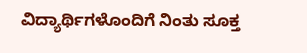ವಿದ್ಯಾರ್ಥಿಗಳೊಂದಿಗೆ ನಿಂತು ಸೂಕ್ತ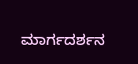ಮಾರ್ಗದರ್ಶನ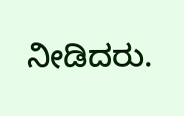ನೀಡಿದರು.